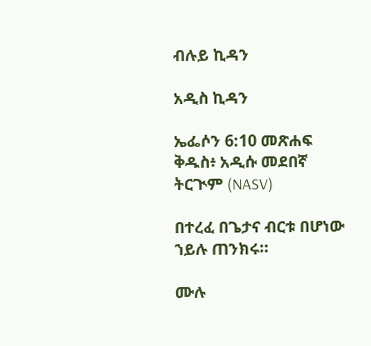ብሉይ ኪዳን

አዲስ ኪዳን

ኤፌሶን 6:10 መጽሐፍ ቅዱስ፥ አዲሱ መደበኛ ትርጒም (NASV)

በተረፈ በጌታና ብርቱ በሆነው ኀይሉ ጠንክሩ።

ሙሉ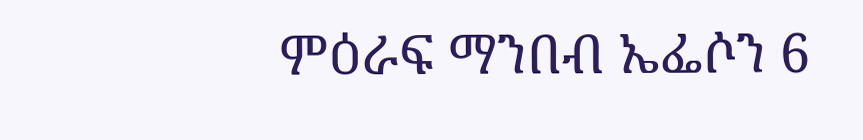ምዕራፍ ማንበብ ኤፌሶን 6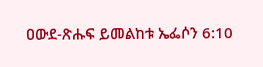ዐውደ-ጽሑፍ ይመልከቱ ኤፌሶን 6:10